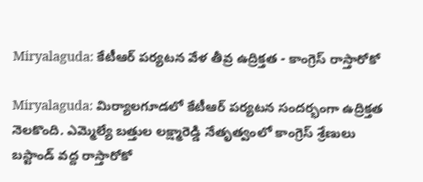Miryalaguda: కేటీఆర్ పర్యటన వేళ తీవ్ర ఉద్రిక్తత - కాంగ్రెస్ రాస్తారోకో

Miryalaguda: మిర్యాలగూడలో కేటీఆర్ పర్యటన సందర్భంగా ఉద్రిక్తత నెలకొంది. ఎమ్మెల్యే బత్తుల లక్ష్మారెడ్డి నేతృత్వంలో కాంగ్రెస్ శ్రేణులు బస్టాండ్ వద్ద రాస్తారోకో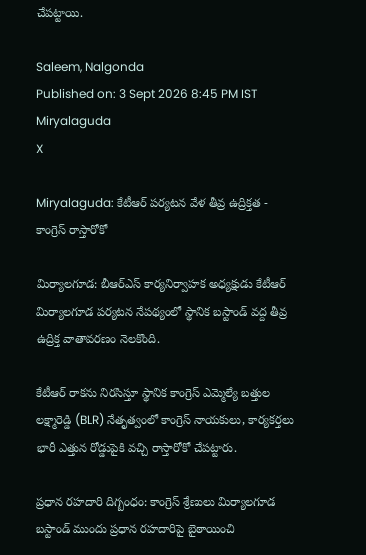చేపట్టాయి.

Saleem, Nalgonda
Published on: 3 Sept 2026 8:45 PM IST
Miryalaguda
X

Miryalaguda: కేటీఆర్ పర్యటన వేళ తీవ్ర ఉద్రిక్తత - కాంగ్రెస్ రాస్తారోకో

మిర్యాలగూడ: బీఆర్ఎస్ కార్యనిర్వాహక అధ్యక్షుడు కేటీఆర్ మిర్యాలగూడ పర్యటన నేపథ్యంలో స్థానిక బస్టాండ్ వద్ద తీవ్ర ఉద్రిక్త వాతావరణం నెలకొంది.

కేటీఆర్ రాకను నిరసిస్తూ స్థానిక కాంగ్రెస్ ఎమ్మెల్యే బత్తుల లక్ష్మారెడ్డి (BLR) నేతృత్వంలో కాంగ్రెస్ నాయకులు, కార్యకర్తలు భారీ ఎత్తున రోడ్డుపైకి వచ్చి రాస్తారోకో చేపట్టారు.

ప్రధాన రహదారి దిగ్బంధం: కాంగ్రెస్ శ్రేణులు మిర్యాలగూడ బస్టాండ్ ముందు ప్రధాన రహదారిపై బైఠాయించి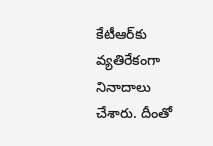కేటీఆర్‌కు వ్యతిరేకంగా నినాదాలు చేశారు. దీంతో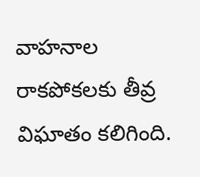వాహనాల రాకపోకలకు తీవ్ర విఘాతం కలిగింది.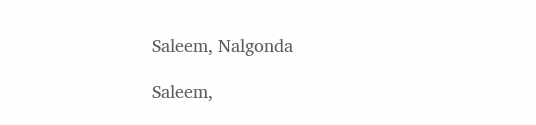Saleem, Nalgonda

Saleem,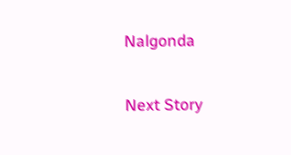Nalgonda

Next Story